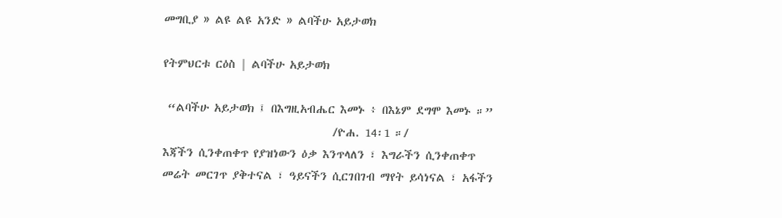መግቢያ » ልዩ ልዩ አንድ » ልባችሁ አይታወክ

የትምህርቱ ርዕስ | ልባችሁ አይታወክ

 “ልባችሁ አይታወክ ፤ በእግዚአብሔር እመኑ ፥ በእኔም ደግሞ እመኑ ።”
                                  /ዮሐ. 14፡1 ።/
እጃችን ሲንቀጠቀጥ የያዝነውን ዕቃ እንጥላለን ፣ እግራችን ሲንቀጠቀጥ መሬት መርገጥ ያቅተናል ፣ ዓይናችን ሲርገበገብ ማየት ይሳነናል ፣ አፋችን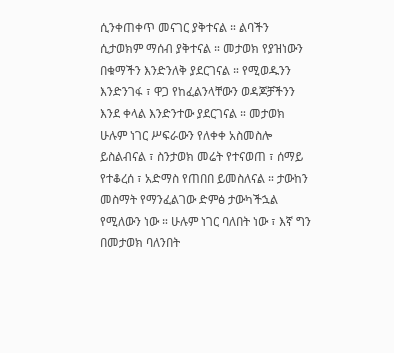ሲንቀጠቀጥ መናገር ያቅተናል ። ልባችን ሲታወክም ማሰብ ያቅተናል ። መታወክ የያዝነውን በቁማችን እንድንለቅ ያደርገናል ። የሚወዱንን እንድንገፋ ፣ ዋጋ የከፈልንላቸውን ወዳጆቻችንን እንደ ቀላል እንድንተው ያደርገናል ። መታወክ ሁሉም ነገር ሥፍራውን የለቀቀ አስመስሎ ይስልብናል ፣ ስንታወክ መሬት የተናወጠ ፣ ሰማይ የተቆረሰ ፣ አድማስ የጠበበ ይመስለናል ። ታውከን መስማት የማንፈልገው ድምፅ ታውካችኋል የሚለውን ነው ። ሁሉም ነገር ባለበት ነው ፣ እኛ ግን በመታወክ ባለንበት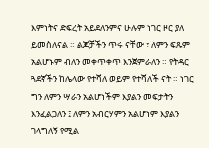እምነትና ድፍረት አይደለንምና ሁሉም ነገር ዞር ያለ ይመስለናል ። ልጆቻችን ጥሩ ናቸው ፣ ለምን ፍጹም አልሆኑም ብለን መቀጥቀጥ እንጀምራለን ። የትዳር ጓደኛችን ከሌላው የተሻለ ወይም የተሻለች ናት ። ነገር ግን ለምን ሣራን አልሆነችም እያልን መፍታትን እንፈልጋለን ፤ ለምን አብርሃምን አልሆነም እያልን ገላግለኝ የሚል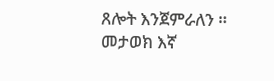ጸሎት እንጀምራለን ። መታወክ እኛ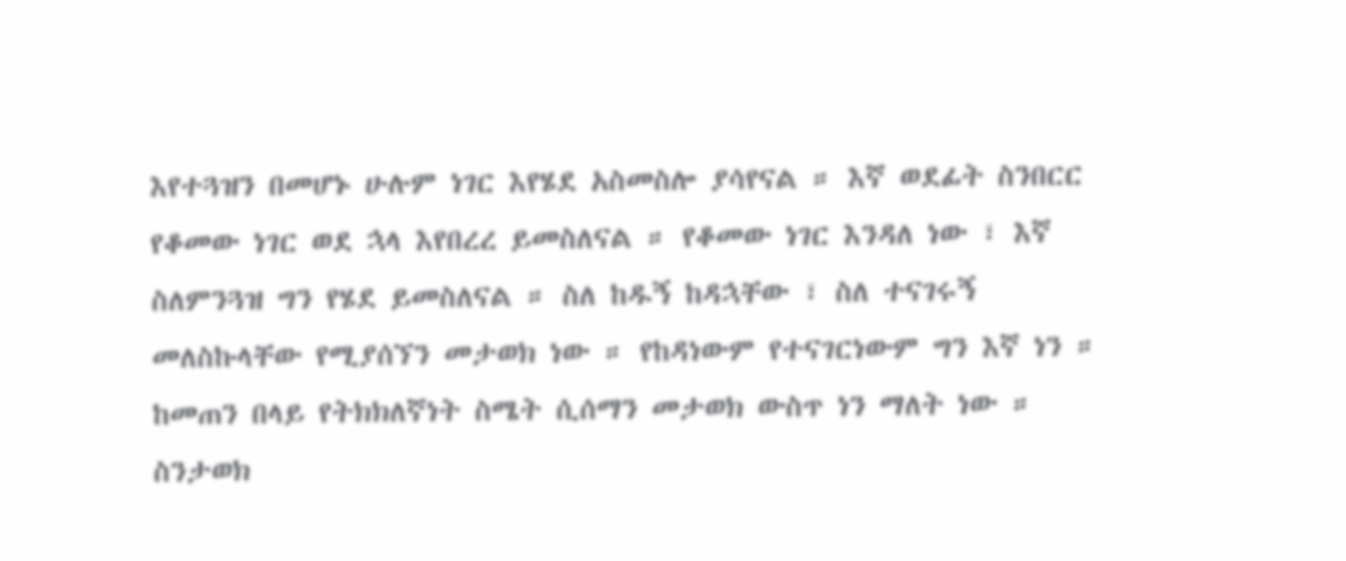እየተጓዝን በመሆኑ ሁሉም ነገር እየሄደ አስመስሎ ያሳየናል ። እኛ ወደፊት ስንበርር የቆመው ነገር ወደ ኋላ እየበረረ ይመስለናል ። የቆመው ነገር እንዳለ ነው ፣ እኛ ስለምንጓዝ ግን የሄደ ይመስለናል ። ስለ ከዱኝ ከዳኋቸው ፣ ስለ ተናገሩኝ መለስኩላቸው የሚያሰኘን መታወክ ነው ። የከዳነውም የተናገርነውም ግን እኛ ነን ። ከመጠን በላይ የትክክለኛነት ስሜት ሲሰማን መታወክ ውስጥ ነን ማለት ነው ። ስንታወክ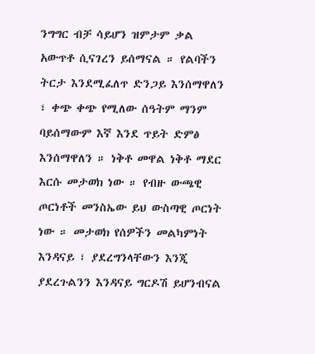ንግግር ብቻ ሳይሆን ዝምታም ቃል አውጥቶ ሲናገረን ይሰማናል ። የልባችን ትርታ እንደሚፈለጥ ድንጋይ እንሰማዋለን ፣ ቀጭ ቀጭ የሚለው ሰዓትም ማንም ባይሰማውም እኛ እንደ ጥይት ድምፅ እንሰማዋለን ። ነቅቶ መዋል ነቅቶ ማደር እርሱ መታወክ ነው ። የብዙ ውጫዊ ጦርነቶች መንስኤው ይህ ውስጣዊ ጦርነት ነው ። መታወክ የሰዎችን መልካምነት እንዳናይ ፣ ያደረግንላቸውን እንጂ ያደረጉልንን እንዳናይ ግርዶሽ ይሆንብናል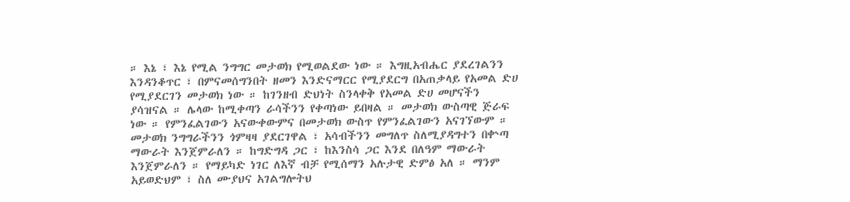። እኔ ፣ እኔ የሚል ንግግር መታወክ የሚወልደው ነው ። እግዚአብሔር ያደረገልንን እንዳንቆጥር ፣ በምናመሰግንበት ዘመን እንድናማርር የሚያደርግ በአጠቃላይ የአመል ድሀ የሚያደርገን መታወክ ነው ። ከገንዘብ ድህነት ስንላቀቅ የአመል ድሀ መሆናችን ያሳዝናል ። ሌላው ከሚቀጣን ራሳችንን የቀጣነው ይበዛል ። መታወክ ውስጣዊ ጅራፍ ነው ። የምንፈልገውን አናውቀውምና በመታወክ ውስጥ የምንፈልገውን አናገኘውም ። መታወክ ንግግራችንን ጎምዛዛ ያደርገዋል ፣ አሳብችንን መግለጥ ስለሚያዳግተን በቍጣ ማውራት እንጀምራለን ። ከግድግዳ ጋር ፣ ከእንስሳ ጋር እንደ በለዓም ማውራት እንጀምራለን ። የማይካድ ነገር ለእኛ ብቻ የሚሰማን አሉታዊ ድምፅ አለ ። ማንም አይወድህም ፣ ስለ ሙያህና አገልግሎትህ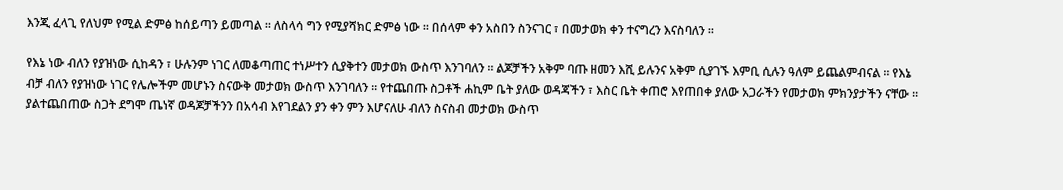እንጂ ፈላጊ የለህም የሚል ድምፅ ከሰይጣን ይመጣል ። ለስላሳ ግን የሚያሻክር ድምፅ ነው ። በሰላም ቀን አስበን ስንናገር ፣ በመታወክ ቀን ተናግረን እናስባለን ።

የእኔ ነው ብለን የያዝነው ሲከዳን ፣ ሁሉንም ነገር ለመቆጣጠር ተነሥተን ሲያቅተን መታወክ ውስጥ እንገባለን ። ልጆቻችን አቅም ባጡ ዘመን እሺ ይሉንና አቅም ሲያገኙ እምቢ ሲሉን ዓለም ይጨልምብናል ። የእኔ ብቻ ብለን የያዝነው ነገር የሌሎችም መሆኑን ስናውቅ መታወክ ውስጥ እንገባለን ። የተጨበጡ ስጋቶች ሐኪም ቤት ያለው ወዳጃችን ፣ እስር ቤት ቀጠሮ እየጠበቀ ያለው አጋራችን የመታወክ ምክንያታችን ናቸው ። ያልተጨበጠው ስጋት ደግሞ ጤነኛ ወዳጆቻችንን በአሳብ እየገደልን ያን ቀን ምን እሆናለሁ ብለን ስናስብ መታወክ ውስጥ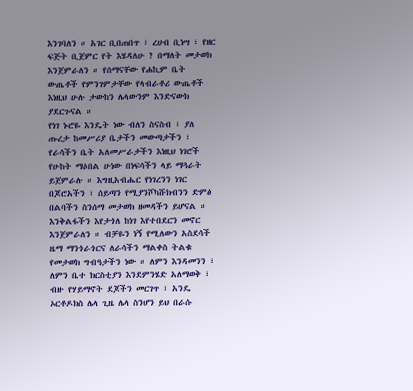እንገባለን ። አገር ቢበጠበጥ ፣ ረሀብ ቢነሣ ፣ የዘር ፍጅት ቢጀምር የት እሄዳለሁ ? በማለት መታወክ እንጀምራለን ። የሰማናቸው የሐኪም ቤት ውጤቶች የምንገምታቸው የላብራቶሪ ውጤቶች እነዚህ ሁሉ ታውከን ሌላውንም እንድናውክ ያደርጉናል ።
የነገ ኑሮዬ እንዴት ነው ብለን ስናስብ ፣ ያለ ጡረታ ከመሥሪያ ቤታችን መውጣታችን ፣ የራሳችን ቤት አለመሥራታችን እነዚህ ነገሮች የሁከት ማዕበል ሁነው በነፍሳችን ላይ ማጓራት ይጀምራሉ ። እግዚአብሔር የነገረንን ነገር በጆሮአችን ፣ ሰይጣን የሚያንሾካሹክብንን ድምፅ በልባችን ስንሰማ መታወክ ዘመዳችን ይሆናል ። እንቅልፋችን እየታጎለ ከነገ እየተበደርን መኖር እንጀምራለን ። ብቻዬን ነኝ የሚለውን አስደሳች ዜማ ማንጎራጎርና ለራሳችን ማልቀስ ትልቁ የመታወክ ግብዓታችን ነው ። ለምን እንዳመንን ፣ ለምን ቤተ ክርስቲያን እንደምንሄድ አለማወቅ ፣ ብዙ የሃይማኖት ደጆችን መርገጥ ፣ አንዴ ኦርቶዶክስ ሌላ ጊዜ ሌላ ስንሆን ይህ በራሱ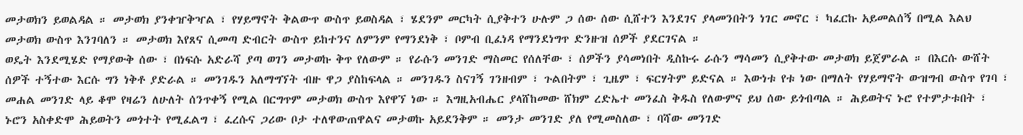መታወክን ይወልዳል ። መታወክ ያንቀዠቅዣል ፣ የሃይማኖት ቅልውጥ ውስጥ ይወስዳል ፣ ሄደንም መርካት ሲያቅተን ሁሉም ጋ ሰው ሰው ሲሸተን እንደገና ያላመንበትን ነገር መኖር ፣ ካፈርኩ አይመልሰኝ በሚል እልህ መታወክ ውስጥ እንገባለን ። መታወክ እየጸና ሲመጣ ድብርት ውስጥ ይከተንና ለምንም የማንደነቅ ፣ ቦምብ ቢፈነዳ የማንደነግጥ ድንዙዝ ሰዎች ያደርገናል ።
ወዴት እንደሚሄድ የማያውቅ ሰው ፣ በነፍሱ አድራሻ ያጣ ወገን መታወኩ ቅጥ የለውም ። የራሱን መንገድ ማስመር የሰለቸው ፣ ሰዎችን ያሳመነበት ዲስኩሩ ራሱን ማሳመን ሲያቅተው መታወክ ይጀምራል ። በእርሱ ውሸት ሰዎች ተኝተው እርሱ ግን ነቅቶ ያድራል ። መንገዱን አለማግኘት ብዙ ዋጋ ያስከፍላል ። መንገዱን ስናገኝ ገንዘብም ፣ ጉልበትም ፣ ጊዜም ፣ ፍርሃትም ይድናል ። እውነቱ የቱ ነው በማለት የሃይማኖት ውዝግብ ውስጥ የገባ ፣ መሐል መንገድ ላይ ቆሞ የዛሬን ለሁለት ሰንጥቀኝ የሚል በርግጥም መታወክ ውስጥ እየዋኘ ነው ። እግዚአብሔር ያላሸከመው ሸክም ረድኤተ መንፈስ ቅዱስ የለውምና ይህ ሰው ይጎብጣል ። ሕይወትና ኑሮ የተምታቱበት ፣ ኑሮን አስቀድሞ ሕይወትን መጎተት የሚፈልግ ፣ ፈረሱና ጋሪው ቦታ ተለዋውጠዋልና መታወኩ አይደንቅም ። መንታ መንገድ ያለ የሚመስለው ፣ ባሻው መንገድ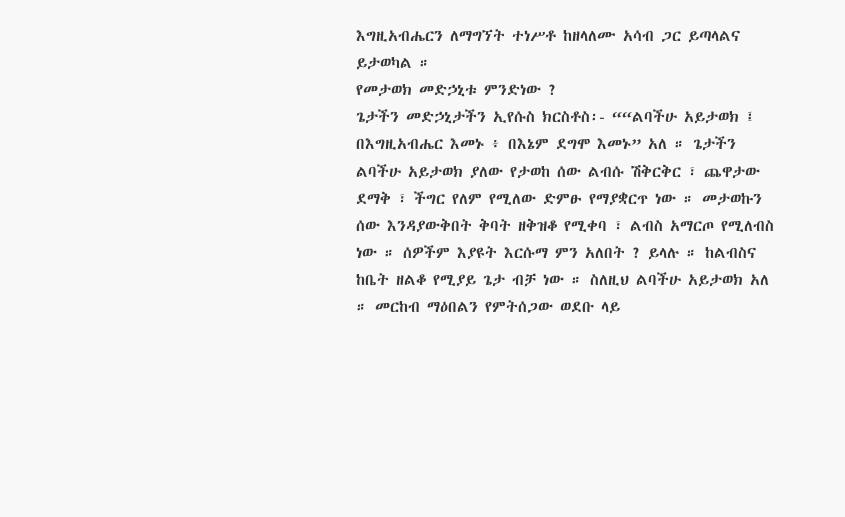እግዚአብሔርን ለማግኘት ተነሥቶ ከዘላለሙ አሳብ ጋር ይጣላልና ይታወካል ።
የመታወክ መድኃኒቱ ምንድነው ?
ጌታችን መድኃኒታችን ኢየሱስ ክርስቶስ፡- ““ልባችሁ አይታወክ ፤ በእግዚአብሔር እመኑ ፥ በእኔም ደግሞ እመኑ” አለ ። ጌታችን ልባችሁ አይታወክ ያለው የታወከ ሰው ልብሱ ሽቅርቅር ፣ ጨዋታው ደማቅ ፣ ችግር የለም የሚለው ድምፁ የማያቋርጥ ነው ። መታወኩን ሰው እንዳያውቅበት ቅባት ዘቅዝቆ የሚቀባ ፣ ልብስ አማርጦ የሚለብስ ነው ። ሰዎችም እያዩት እርሱማ ምን አለበት ? ይላሉ ። ከልብስና ከቤት ዘልቆ የሚያይ ጌታ ብቻ ነው ። ስለዚህ ልባችሁ አይታወክ አለ ። መርከብ ማዕበልን የምትሰጋው ወደቡ ላይ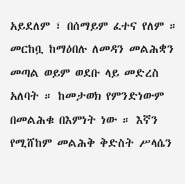አይደለም ፣ በሰማይም ፈተና የለም ። መርከቧ ከማዕበሉ ለመዳን መልሕቋን መጣል ወይም ወደቡ ላይ መድረስ አለባት ። ከመታወክ የምንድነውም በመልሕቁ በእምነት ነው ። እኛን የሚሸከም መልሕቅ ቅድስት ሥላሴን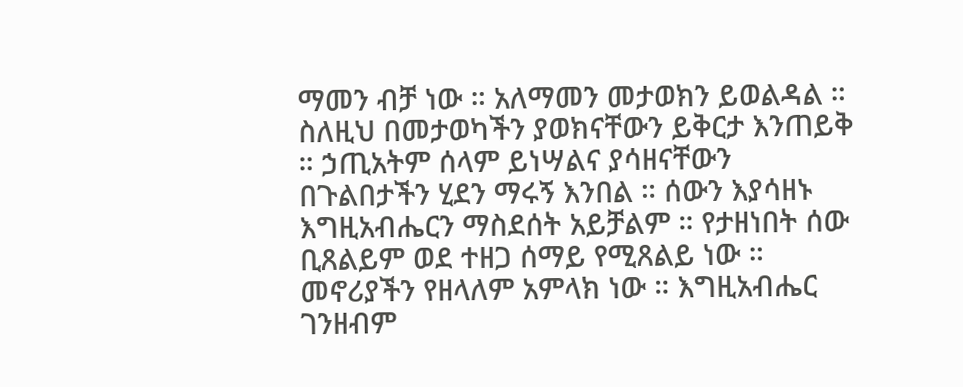ማመን ብቻ ነው ። አለማመን መታወክን ይወልዳል ። ስለዚህ በመታወካችን ያወክናቸውን ይቅርታ እንጠይቅ ። ኃጢአትም ሰላም ይነሣልና ያሳዘናቸውን በጉልበታችን ሂደን ማሩኝ እንበል ። ሰውን እያሳዘኑ እግዚአብሔርን ማስደሰት አይቻልም ። የታዘነበት ሰው ቢጸልይም ወደ ተዘጋ ሰማይ የሚጸልይ ነው ። መኖሪያችን የዘላለም አምላክ ነው ። እግዚአብሔር ገንዘብም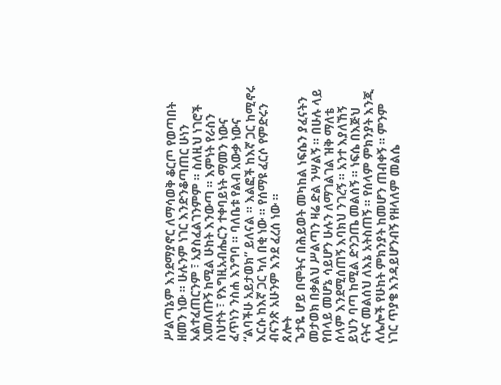ሥልጣኔም እንደማያኖር ለማሳወቅ ቆርጦ የወጣበት ዘመን ነው ። ሁሉንም ነገር እንድንቆጣጠር ሁነን አልተፈጠርንም ፣ አያስፈልገንምም ። ስለዚህ ነገሮች አመለጡኝ ከሚል ሁከት እንውጣ ። እምነት የራስን ስህተት ፣ የእግዚአብሔርን ተቀባይነት ማመን ነውና ፈጥነን ንስሐ እንግባ ። ባለቤቱ የልብ አውቃ ነውና “ልባችሁ አይታወክ” ይለናል ። እልፎች ከእኛ ጋር ከሚኖሩ እርሱ ከእኛ ጋር ካለ በቂ ነው ። የሰማዩ ፈርሶ የምድሩን ብናንጽ አሁንም እንደ ፈረሰ ነው ።
ጸሎት
ጌታዬ ሆይ በሞትና በሕይወት መካከል ነፍሴን ያፈናትን መታወክ በቃልህ ሥልጣን ዛሬ ድል ንሣልኝ ። በሁሉ ላይ የበላይ መሆኔ ሳይሆን ሁሉን ለማገልገል ዝቅ ማለቴ ሰላም እንደሚሰጠኝ እባክህ ንገረኝ ። አንተ እያለኸኝ ይህን ባጣ ከሚል ድንጋጤ መልሰኝ ። ነፍሴ በእጅህ ናትና መልሰህ ለእኔ አትስጠኝ ። የሰላም ምክንያት እንጂ ለሌሎች የሁከት ምክንያት ከመሆን ጠብቀኝ ። ምንም ነገር ጥያቄ እንዳይሆንብኝ የዘላለም መልሴ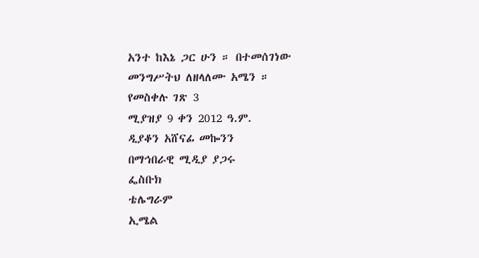አንተ ከእኔ ጋር ሁን ። በተመሰገነው መንግሥትህ ለዘላለሙ አሜን ።
የመስቀሉ ገጽ 3
ሚያዝያ 9 ቀን 2012 ዓ.ም.
ዲያቆን አሸናፊ መኰንን
በማኅበራዊ ሚዲያ ያጋሩ
ፌስቡክ
ቴሌግራም
ኢሜል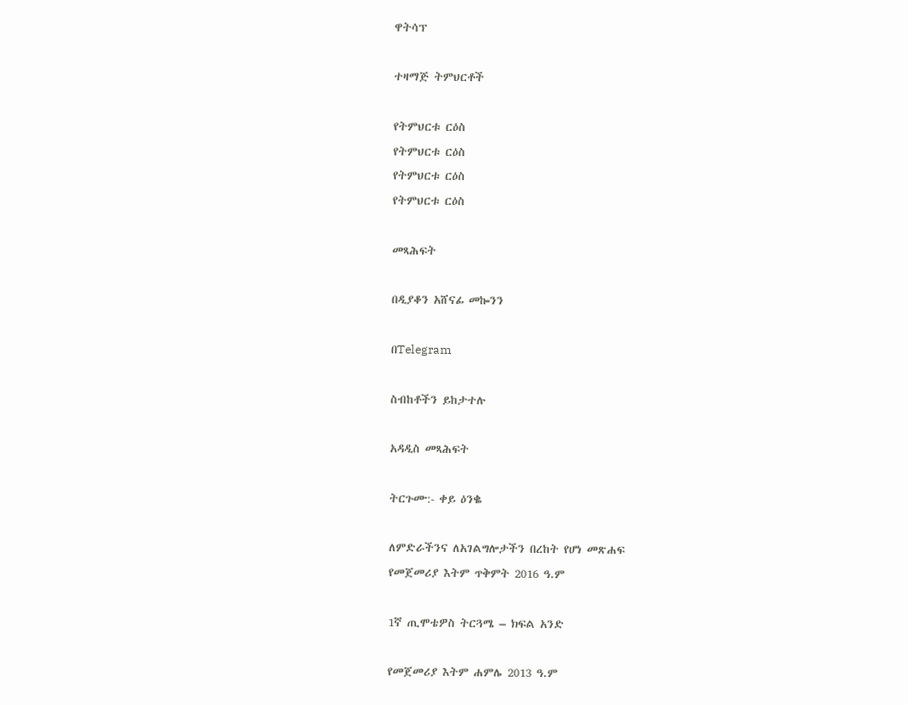ዋትሳፕ

ተዛማጅ ትምህርቶች

የትምህርቱ ርዕስ
የትምህርቱ ርዕስ
የትምህርቱ ርዕስ
የትምህርቱ ርዕስ

መጻሕፍት

በዲያቆን አሸናፊ መኰንን

በTelegram

ስብከቶችን ይከታተሉ

አዳዲስ መጻሕፍት

ትርጉሙ:- ቀይ ዕንቈ

ለምድራችንና ለአገልግሎታችን በረከት የሆነ መጽሐፍ
የመጀመሪያ እትም ጥቅምት 2016 ዓ.ም

1ኛ ጢሞቴዎስ ትርጓሜ – ክፍል አንድ

የመጀመሪያ እትም ሐምሌ 2013 ዓ.ም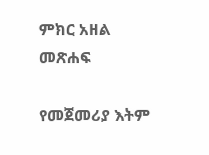ምክር አዘል መጽሐፍ

የመጀመሪያ እትም